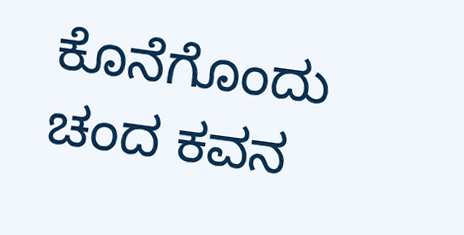ಕೊನೆಗೊಂದು ಚಂದ ಕವನ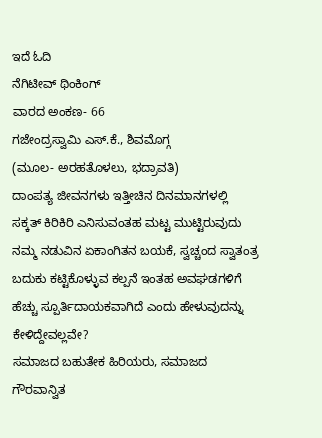ಇದೆ ಓದಿ
ನೆಗಿಟೀವ್ ಥಿಂಕಿಂಗ್
ವಾರದ ಅಂಕಣ- 66
ಗಜೇಂದ್ರಸ್ವಾಮಿ ಎಸ್.ಕೆ., ಶಿವಮೊಗ್ಗ
(ಮೂಲ- ಅರಹತೊಳಲು, ಭದ್ರಾವತಿ)
ದಾಂಪತ್ಯ ಜೀವನಗಳು ಇತ್ತೀಚಿನ ದಿನಮಾನಗಳಲ್ಲಿ ಸಕ್ಕತ್ ಕಿರಿಕಿರಿ ಎನಿಸುವಂತಹ ಮಟ್ಟ ಮುಟ್ಟಿರುವುದು ನಮ್ಮ ನಡುವಿನ ಏಕಾಂಗಿತನ ಬಯಕೆ, ಸ್ವಚ್ಚಂದ ಸ್ವಾತಂತ್ರ ಬದುಕು ಕಟ್ಟಿಕೊಳ್ಳುವ ಕಲ್ಪನೆ ಇಂತಹ ಅವಘಡಗಳಿಗೆ ಹೆಚ್ಚು ಸ್ಪೂರ್ತಿದಾಯಕವಾಗಿದೆ ಎಂದು ಹೇಳುವುದನ್ನು ಕೇಳಿದ್ದೇವಲ್ಲವೇ?
ಸಮಾಜದ ಬಹುತೇಕ ಹಿರಿಯರು, ಸಮಾಜದ ಗೌರವಾನ್ವಿತ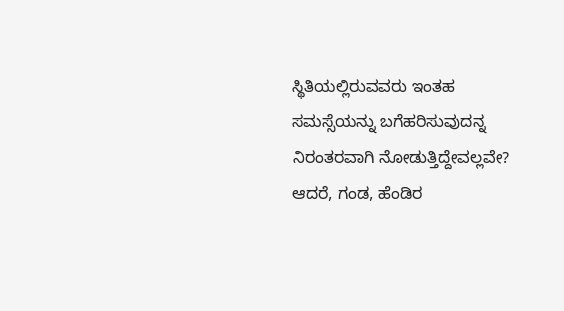ಸ್ಥಿತಿಯಲ್ಲಿರುವವರು ಇಂತಹ ಸಮಸ್ಸೆಯನ್ನು ಬಗೆಹರಿಸುವುದನ್ನ ನಿರಂತರವಾಗಿ ನೋಡುತ್ತಿದ್ದೇವಲ್ಲವೇ? ಆದರೆ, ಗಂಡ, ಹೆಂಡಿರ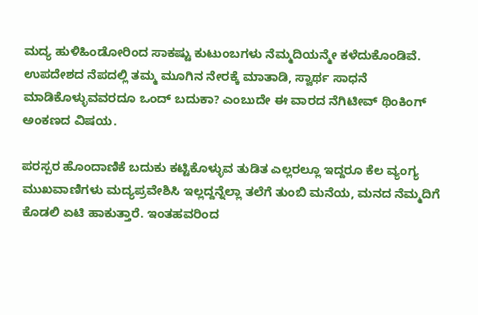ಮದ್ಯ ಹುಳಿಹಿಂಡೋರಿಂದ ಸಾಕಷ್ಟು ಕುಟುಂಬಗಳು ನೆಮ್ಮದಿಯನ್ಮೇ ಕಳೆದುಕೊಂಡಿವೆ. ಉಪದೇಶದ ನೆಪದಲ್ಲಿ ತಮ್ಮ ಮೂಗಿನ ನೇರಕ್ಕೆ ಮಾತಾಡಿ, ಸ್ವಾರ್ಥ ಸಾಧನೆ ಮಾಡಿಕೊಳ್ಳುವವರದೂ ಒಂದ್ ಬದುಕಾ? ಎಂಬುದೇ ಈ ವಾರದ ನೆಗಿಟೀವ್ ಥಿಂಕಿಂಗ್ ಅಂಕಣದ ವಿಷಯ.

ಪರಸ್ಪರ ಹೊಂದಾಣಿಕೆ ಬದುಕು ಕಟ್ಟಿಕೊಳ್ಳುವ ತುಡಿತ ಎಲ್ಲರಲ್ಲೂ ಇದ್ದರೂ ಕೆಲ ವ್ಯಂಗ್ಯ ಮುಖವಾಣಿಗಳು ಮದ್ಯಪ್ರವೇಶಿಸಿ ಇಲ್ಲದ್ದನ್ನೆಲ್ಲಾ ತಲೆಗೆ ತುಂಬಿ ಮನೆಯ, ಮನದ ನೆಮ್ಮದಿಗೆ ಕೊಡಲಿ ಏಟಿ ಹಾಕುತ್ತಾರೆ. ಇಂತಹವರಿಂದ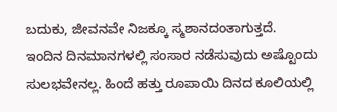ಬದುಕು, ಜೀವನವೇ ನಿಜಕ್ಕೂ ಸ್ಮಶಾನದಂತಾಗುತ್ತದೆ.
ಇಂದಿನ ದಿನಮಾನಗಳಲ್ಲಿ ಸಂಸಾರ ನಡೆಸುವುದು ಅಷ್ಟೊಂದು ಸುಲಭವೇನಲ್ಲ. ಹಿಂದೆ ಹತ್ತು ರೂಪಾಯಿ ದಿನದ ಕೂಲಿಯಲ್ಲಿ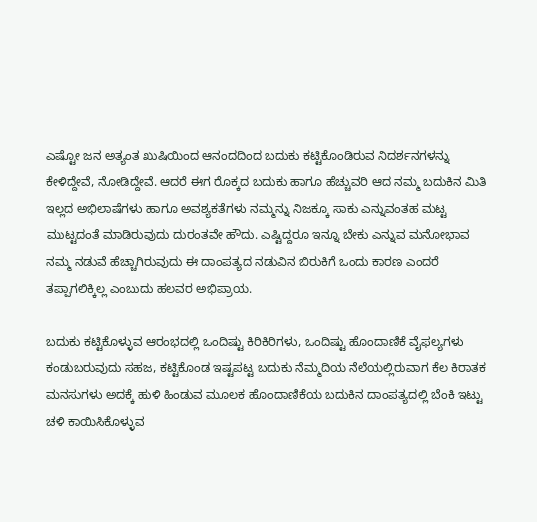ಎಷ್ಟೋ ಜನ ಅತ್ಯಂತ ಖುಷಿಯಿಂದ ಆನಂದದಿಂದ ಬದುಕು ಕಟ್ಟಿಕೊಂಡಿರುವ ನಿದರ್ಶನಗಳನ್ನು ಕೇಳಿದ್ದೇವೆ, ನೋಡಿದ್ದೇವೆ. ಆದರೆ ಈಗ ರೊಕ್ಕದ ಬದುಕು ಹಾಗೂ ಹೆಚ್ಚುವರಿ ಆದ ನಮ್ಮ ಬದುಕಿನ ಮಿತಿ ಇಲ್ಲದ ಅಭಿಲಾಷೆಗಳು ಹಾಗೂ ಅವಶ್ಯಕತೆಗಳು ನಮ್ಮನ್ನು ನಿಜಕ್ಕೂ ಸಾಕು ಎನ್ನುವಂತಹ ಮಟ್ಟ ಮುಟ್ಟದಂತೆ ಮಾಡಿರುವುದು ದುರಂತವೇ ಹೌದು. ಎಷ್ಟಿದ್ದರೂ ಇನ್ನೂ ಬೇಕು ಎನ್ನುವ ಮನೋಭಾವ ನಮ್ಮ ನಡುವೆ ಹೆಚ್ಚಾಗಿರುವುದು ಈ ದಾಂಪತ್ಯದ ನಡುವಿನ ಬಿರುಕಿಗೆ ಒಂದು ಕಾರಣ ಎಂದರೆ ತಪ್ಪಾಗಲಿಕ್ಕಿಲ್ಲ ಎಂಬುದು ಹಲವರ ಅಭಿಪ್ರಾಯ.

ಬದುಕು ಕಟ್ಟಿಕೊಳ್ಳುವ ಆರಂಭದಲ್ಲಿ ಒಂದಿಷ್ಟು ಕಿರಿಕಿರಿಗಳು, ಒಂದಿಷ್ಟು ಹೊಂದಾಣಿಕೆ ವೈಫಲ್ಯಗಳು ಕಂಡುಬರುವುದು ಸಹಜ, ಕಟ್ಟಿಕೊಂಡ ಇಷ್ಟಪಟ್ಟ ಬದುಕು ನೆಮ್ಮದಿಯ ನೆಲೆಯಲ್ಲಿರುವಾಗ ಕೆಲ ಕಿರಾತಕ ಮನಸುಗಳು ಅದಕ್ಕೆ ಹುಳಿ ಹಿಂಡುವ ಮೂಲಕ ಹೊಂದಾಣಿಕೆಯ ಬದುಕಿನ ದಾಂಪತ್ಯದಲ್ಲಿ ಬೆಂಕಿ ಇಟ್ಟು ಚಳಿ ಕಾಯಿಸಿಕೊಳ್ಳುವ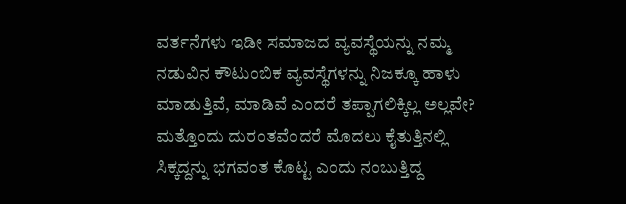ವರ್ತನೆಗಳು ಇಡೀ ಸಮಾಜದ ವ್ಯವಸ್ಥೆಯನ್ನು ನಮ್ಮ ನಡುವಿನ ಕೌಟುಂಬಿಕ ವ್ಯವಸ್ಥೆಗಳನ್ನು ನಿಜಕ್ಕೂ ಹಾಳು ಮಾಡುತ್ತಿವೆ, ಮಾಡಿವೆ ಎಂದರೆ ತಪ್ಪಾಗಲಿಕ್ಕಿಲ್ಲ ಅಲ್ಲವೇ?
ಮತ್ತೊಂದು ದುರಂತವೆಂದರೆ ಮೊದಲು ಕೈತುತ್ತಿನಲ್ಲಿ ಸಿಕ್ಕದ್ದನ್ನು ಭಗವಂತ ಕೊಟ್ಟ ಎಂದು ನಂಬುತ್ತಿದ್ದ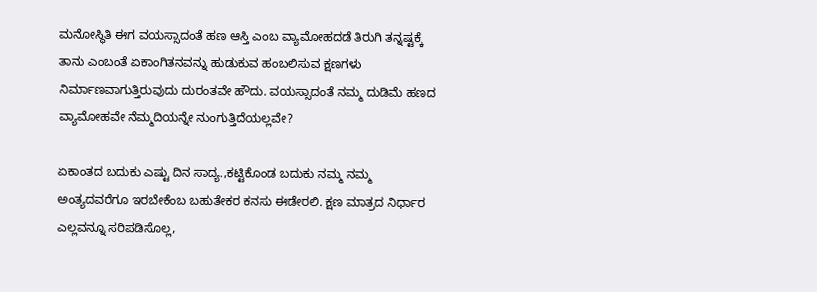ಮನೋಸ್ಥಿತಿ ಈಗ ವಯಸ್ಸಾದಂತೆ ಹಣ ಆಸ್ತಿ ಎಂಬ ವ್ಯಾಮೋಹದಡೆ ತಿರುಗಿ ತನ್ನಷ್ಟಕ್ಕೆ ತಾನು ಎಂಬಂತೆ ಏಕಾಂಗಿತನವನ್ನು ಹುಡುಕುವ ಹಂಬಲಿಸುವ ಕ್ಷಣಗಳು ನಿರ್ಮಾಣವಾಗುತ್ತಿರುವುದು ದುರಂತವೇ ಹೌದು. ವಯಸ್ಸಾದಂತೆ ನಮ್ಮ ದುಡಿಮೆ ಹಣದ ವ್ಯಾಮೋಹವೇ ನೆಮ್ಮದಿಯನ್ನೇ ನುಂಗುತ್ತಿದೆಯಲ್ಲವೇ?

ಏಕಾಂತದ ಬದುಕು ಎಷ್ಟು ದಿನ ಸಾದ್ಯ.,ಕಟ್ಟಿಕೊಂಡ ಬದುಕು ನಮ್ಮ ನಮ್ಮ ಅಂತ್ಯದವರೆಗೂ ಇರಬೇಕೆಂಬ ಬಹುತೇಕರ ಕನಸು ಈಡೇರಲಿ. ಕ್ಷಣ ಮಾತ್ರದ ನಿರ್ಧಾರ ಎಲ್ಲವನ್ನೂ ಸರಿಪಡಿಸೊಲ್ಲ,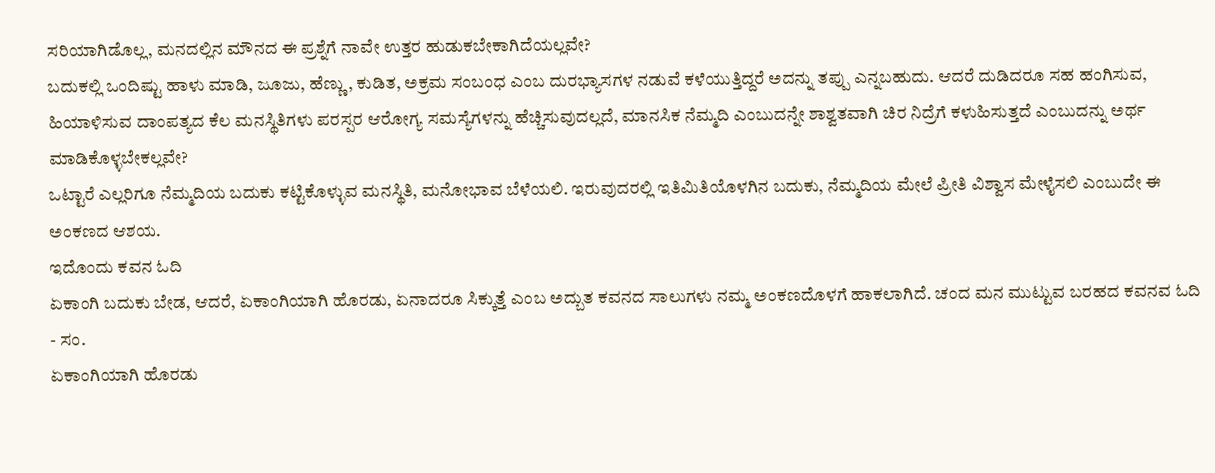ಸರಿಯಾಗಿಡೊಲ್ಲ, ಮನದಲ್ಲಿನ ಮೌನದ ಈ ಪ್ರಶ್ನೆಗೆ ನಾವೇ ಉತ್ತರ ಹುಡುಕಬೇಕಾಗಿದೆಯಲ್ಲವೇ?
ಬದುಕಲ್ಲಿ ಒಂದಿಷ್ಟು ಹಾಳು ಮಾಡಿ, ಜೂಜು, ಹೆಣ್ಣು, ಕುಡಿತ, ಅಕ್ರಮ ಸಂಬಂಧ ಎಂಬ ದುರಭ್ಯಾಸಗಳ ನಡುವೆ ಕಳೆಯುತ್ತಿದ್ದರೆ ಅದನ್ನು ತಪ್ಪು ಎನ್ನಬಹುದು. ಆದರೆ ದುಡಿದರೂ ಸಹ ಹಂಗಿಸುವ, ಹಿಯಾಳಿಸುವ ದಾಂಪತ್ಯದ ಕೆಲ ಮನಸ್ಥಿತಿಗಳು ಪರಸ್ಪರ ಆರೋಗ್ಯ ಸಮಸ್ಯೆಗಳನ್ನು ಹೆಚ್ಚಿಸುವುದಲ್ಲದೆ, ಮಾನಸಿಕ ನೆಮ್ಮದಿ ಎಂಬುದನ್ನೇ ಶಾಶ್ವತವಾಗಿ ಚಿರ ನಿದ್ರೆಗೆ ಕಳುಹಿಸುತ್ತದೆ ಎಂಬುದನ್ನು ಅರ್ಥ ಮಾಡಿಕೊಳ್ಳಬೇಕಲ್ಲವೇ?
ಒಟ್ಟಾರೆ ಎಲ್ಲರಿಗೂ ನೆಮ್ಮದಿಯ ಬದುಕು ಕಟ್ಟಿಕೊಳ್ಳುವ ಮನಸ್ಥಿತಿ, ಮನೋಭಾವ ಬೆಳೆಯಲಿ. ಇರುವುದರಲ್ಲಿ ಇತಿಮಿತಿಯೊಳಗಿನ ಬದುಕು, ನೆಮ್ಮದಿಯ ಮೇಲೆ ಪ್ರೀತಿ ವಿಶ್ವಾಸ ಮೇಳೈಸಲಿ ಎಂಬುದೇ ಈ ಅಂಕಣದ ಆಶಯ.
ಇದೊಂದು ಕವನ ಓದಿ
ಏಕಾಂಗಿ ಬದುಕು ಬೇಡ, ಆದರೆ, ಏಕಾಂಗಿಯಾಗಿ ಹೊರಡು, ಏನಾದರೂ ಸಿಕ್ಕುತ್ತೆ ಎಂಬ ಅದ್ಬುತ ಕವನದ ಸಾಲುಗಳು ನಮ್ಮ ಅಂಕಣದೊಳಗೆ ಹಾಕಲಾಗಿದೆ. ಚಂದ ಮನ ಮುಟ್ಟುವ ಬರಹದ ಕವನವ ಓದಿ
- ಸಂ.
ಏಕಾಂಗಿಯಾಗಿ ಹೊರಡು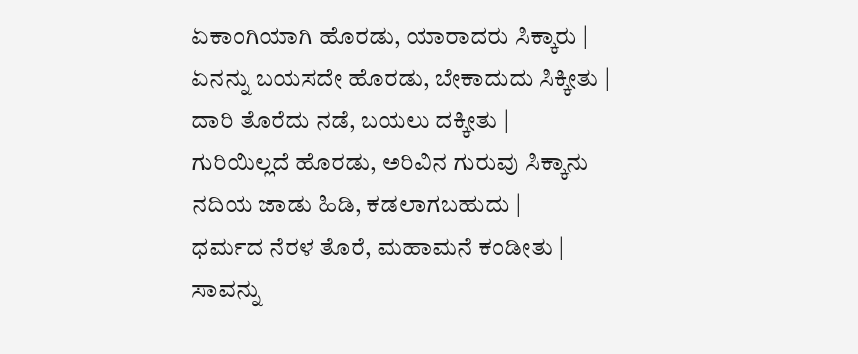ಏಕಾಂಗಿಯಾಗಿ ಹೊರಡು, ಯಾರಾದರು ಸಿಕ್ಕಾರು |
ಏನನ್ನು ಬಯಸದೇ ಹೊರಡು, ಬೇಕಾದುದು ಸಿಕ್ಕೀತು |
ದಾರಿ ತೊರೆದು ನಡೆ, ಬಯಲು ದಕ್ಕೀತು |
ಗುರಿಯಿಲ್ಲದೆ ಹೊರಡು, ಅರಿವಿನ ಗುರುವು ಸಿಕ್ಕಾನು
ನದಿಯ ಜಾಡು ಹಿಡಿ, ಕಡಲಾಗಬಹುದು |
ಧರ್ಮದ ನೆರಳ ತೊರೆ, ಮಹಾಮನೆ ಕಂಡೀತು |
ಸಾವನ್ನು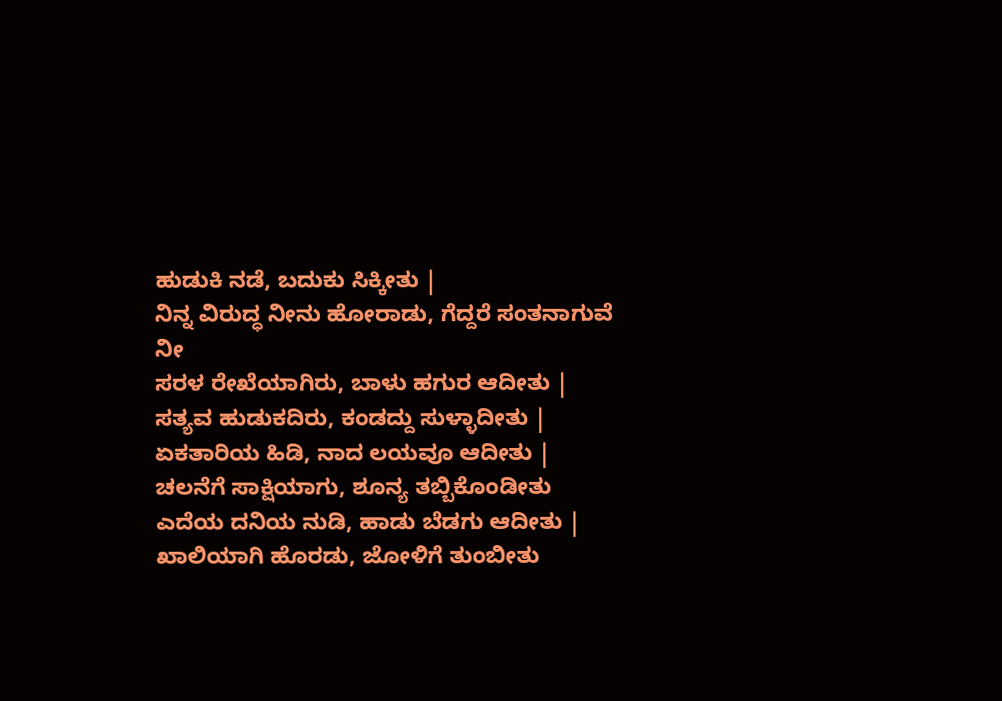ಹುಡುಕಿ ನಡೆ, ಬದುಕು ಸಿಕ್ಕೀತು |
ನಿನ್ನ ವಿರುದ್ಧ ನೀನು ಹೋರಾಡು, ಗೆದ್ದರೆ ಸಂತನಾಗುವೆ ನೀ
ಸರಳ ರೇಖೆಯಾಗಿರು, ಬಾಳು ಹಗುರ ಆದೀತು |
ಸತ್ಯವ ಹುಡುಕದಿರು, ಕಂಡದ್ದು ಸುಳ್ಳಾದೀತು |
ಏಕತಾರಿಯ ಹಿಡಿ, ನಾದ ಲಯವೂ ಆದೀತು |
ಚಲನೆಗೆ ಸಾಕ್ಷಿಯಾಗು, ಶೂನ್ಯ ತಬ್ಬಿಕೊಂಡೀತು
ಎದೆಯ ದನಿಯ ನುಡಿ, ಹಾಡು ಬೆಡಗು ಆದೀತು |
ಖಾಲಿಯಾಗಿ ಹೊರಡು, ಜೋಳಿಗೆ ತುಂಬೀತು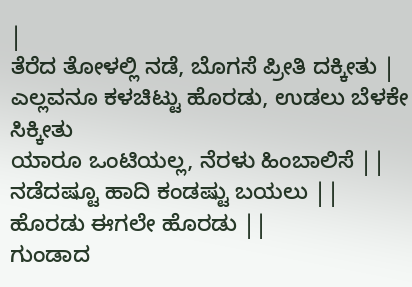|
ತೆರೆದ ತೋಳಲ್ಲಿ ನಡೆ, ಬೊಗಸೆ ಪ್ರೀತಿ ದಕ್ಕೀತು |
ಎಲ್ಲವನೂ ಕಳಚಿಟ್ಟು ಹೊರಡು, ಉಡಲು ಬೆಳಕೇ ಸಿಕ್ಕೀತು
ಯಾರೂ ಒಂಟಿಯಲ್ಲ, ನೆರಳು ಹಿಂಬಾಲಿಸೆ ||
ನಡೆದಷ್ಟೂ ಹಾದಿ ಕಂಡಷ್ಟು ಬಯಲು ||
ಹೊರಡು ಈಗಲೇ ಹೊರಡು ||
ಗುಂಡಾದ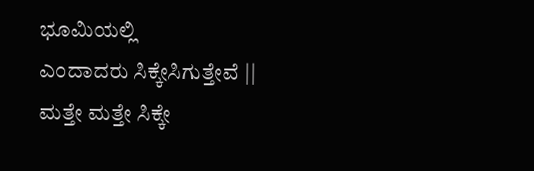ಭೂಮಿಯಲ್ಲಿ
ಎಂದಾದರು ಸಿಕ್ಕೇಸಿಗುತ್ತೇವೆ ||
ಮತ್ತೇ ಮತ್ತೇ ಸಿಕ್ಕೇ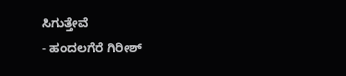ಸಿಗುತ್ತೇವೆ
- ಹಂದಲಗೆರೆ ಗಿರೀಶ್